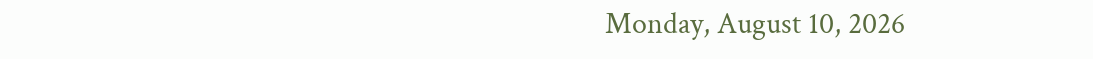Monday, August 10, 2026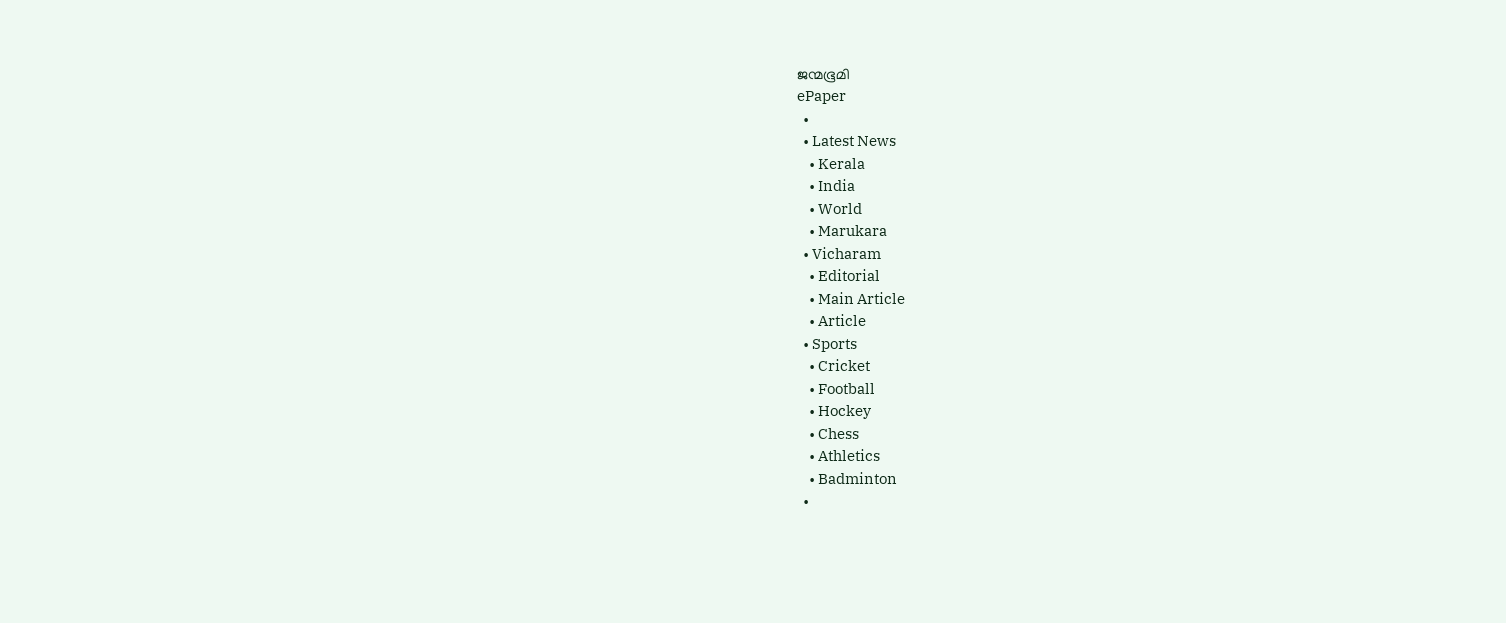ജന്മഭൂമി
ePaper
  •
  • Latest News
    • Kerala
    • India
    • World
    • Marukara
  • Vicharam
    • Editorial
    • Main Article
    • Article
  • Sports
    • Cricket
    • Football
    • Hockey
    • Chess
    • Athletics
    • Badminton
  •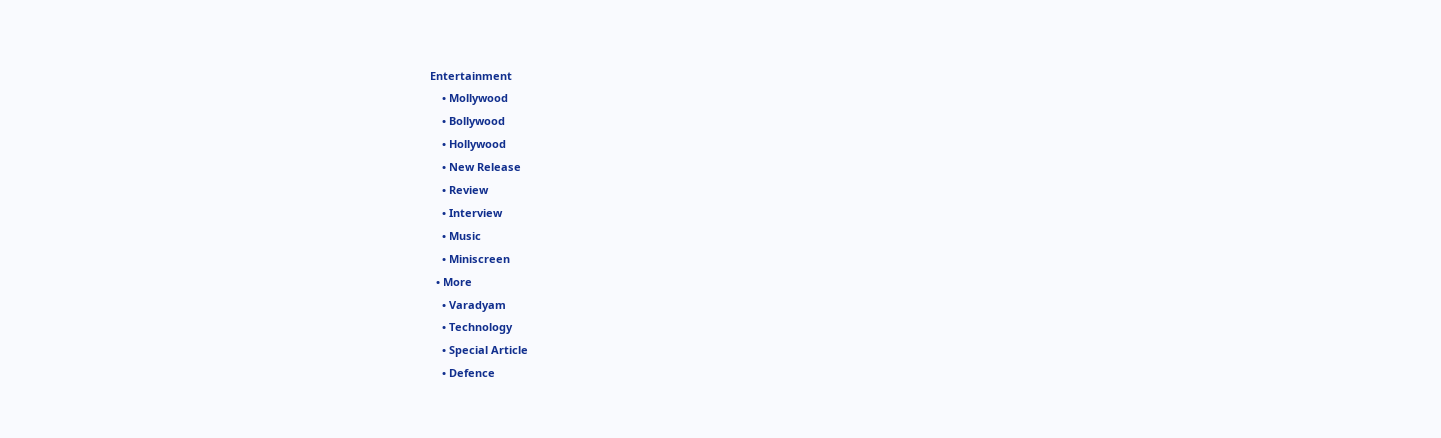Entertainment
    • Mollywood
    • Bollywood
    • Hollywood
    • New Release
    • Review
    • Interview
    • Music
    • Miniscreen
  • More
    • Varadyam
    • Technology
    • Special Article
    • Defence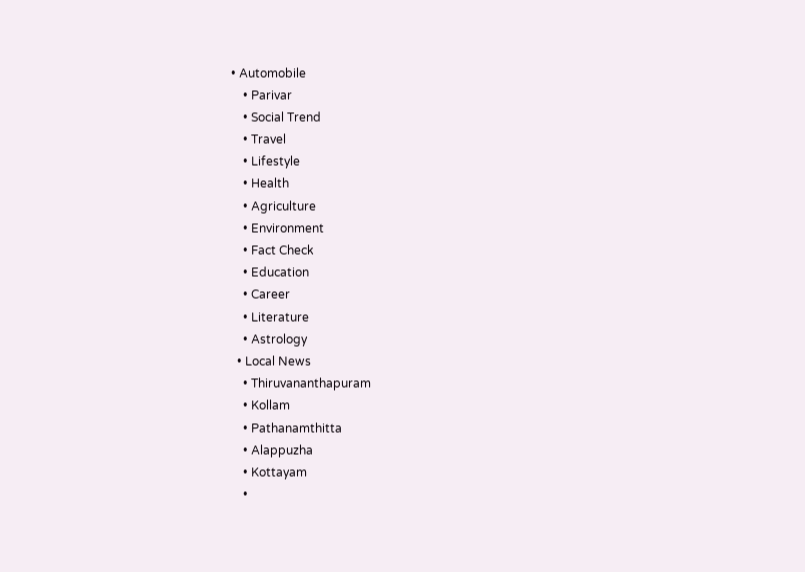• Automobile
    • Parivar
    • Social Trend
    • Travel
    • Lifestyle
    • Health
    • Agriculture
    • Environment
    • Fact Check
    • Education
    • Career
    • Literature
    • Astrology
  • Local News
    • Thiruvananthapuram
    • Kollam
    • Pathanamthitta
    • Alappuzha
    • Kottayam
    •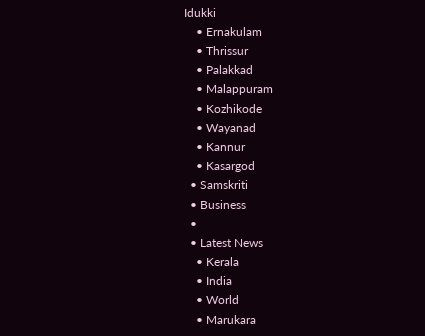Idukki
    • Ernakulam
    • Thrissur
    • Palakkad
    • Malappuram
    • Kozhikode
    • Wayanad
    • Kannur
    • Kasargod
  • Samskriti
  • Business
  •
  • Latest News
    • Kerala
    • India
    • World
    • Marukara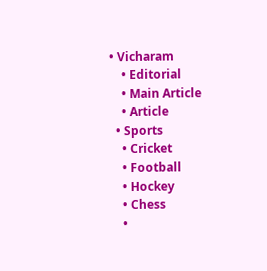• Vicharam
    • Editorial
    • Main Article
    • Article
  • Sports
    • Cricket
    • Football
    • Hockey
    • Chess
    •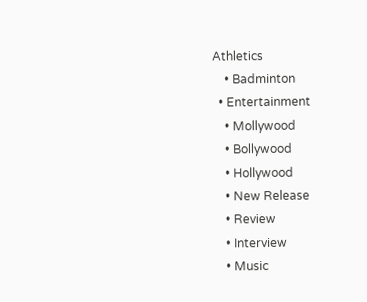Athletics
    • Badminton
  • Entertainment
    • Mollywood
    • Bollywood
    • Hollywood
    • New Release
    • Review
    • Interview
    • Music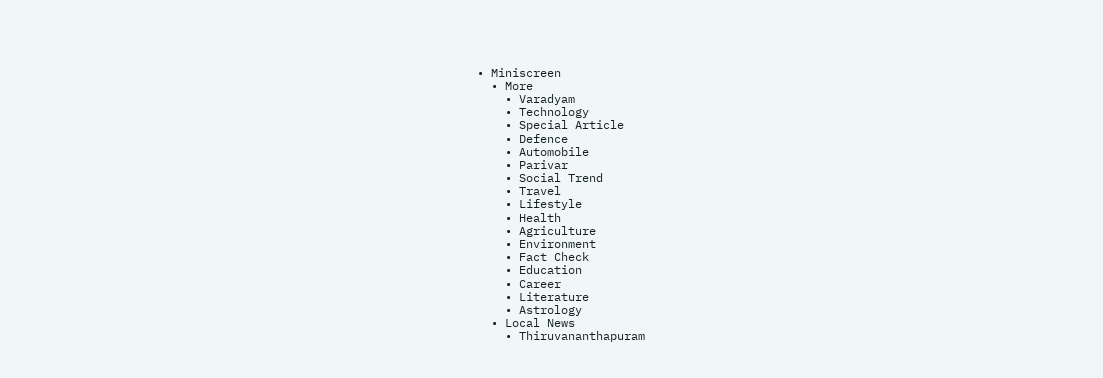• Miniscreen
  • More
    • Varadyam
    • Technology
    • Special Article
    • Defence
    • Automobile
    • Parivar
    • Social Trend
    • Travel
    • Lifestyle
    • Health
    • Agriculture
    • Environment
    • Fact Check
    • Education
    • Career
    • Literature
    • Astrology
  • Local News
    • Thiruvananthapuram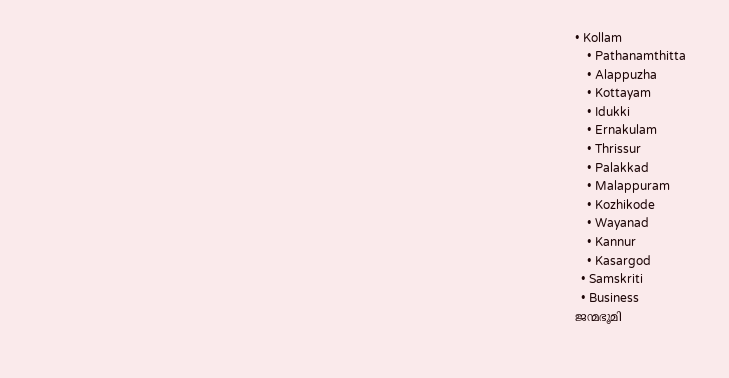• Kollam
    • Pathanamthitta
    • Alappuzha
    • Kottayam
    • Idukki
    • Ernakulam
    • Thrissur
    • Palakkad
    • Malappuram
    • Kozhikode
    • Wayanad
    • Kannur
    • Kasargod
  • Samskriti
  • Business
ജന്മഭൂമി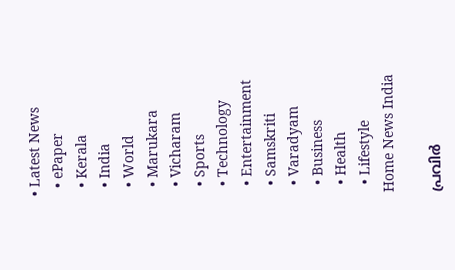• Latest News
  • ePaper
  • Kerala
  • India
  • World
  • Marukara
  • Vicharam
  • Sports
  • Technology
  • Entertainment
  • Samskriti
  • Varadyam
  • Business
  • Health
  • Lifestyle
Home News India

പ്രവിര്‍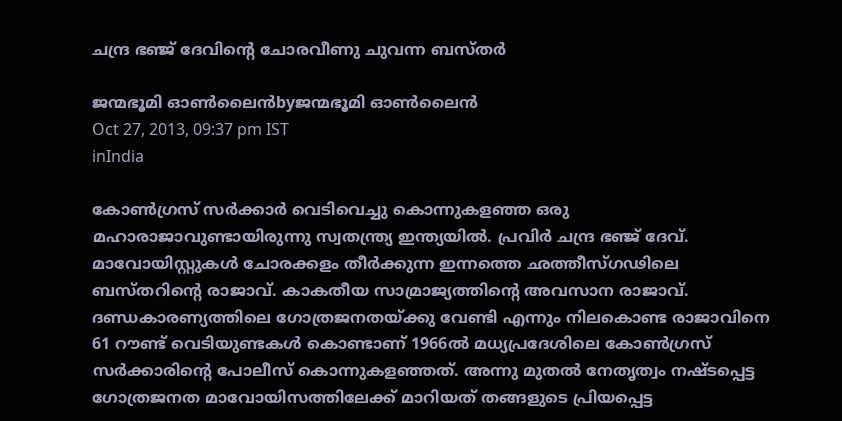ചന്ദ്ര ഭഞ്ജ്‌ ദേവിന്റെ ചോരവീണു ചുവന്ന ബസ്തര്‍

ജന്മഭൂമി ഓണ്‍ലൈന്‍byജന്മഭൂമി ഓണ്‍ലൈന്‍
Oct 27, 2013, 09:37 pm IST
inIndia

കോണ്‍ഗ്രസ്‌ സര്‍ക്കാര്‍ വെടിവെച്ചു കൊന്നുകളഞ്ഞ ഒരു മഹാരാജാവുണ്ടായിരുന്നു സ്വതന്ത്ര്യ ഇന്ത്യയില്‍. പ്രവിര്‍ ചന്ദ്ര ഭഞ്ജ്‌ ദേവ്‌. മാവോയിസ്റ്റുകള്‍ ചോരക്കളം തീര്‍ക്കുന്ന ഇന്നത്തെ ഛത്തീസ്ഗഢിലെ ബസ്തറിന്റെ രാജാവ്‌. കാകതീയ സാമ്രാജ്യത്തിന്റെ അവസാന രാജാവ്‌. ദണ്ഡകാരണ്യത്തിലെ ഗോത്രജനതയ്‌ക്കു വേണ്ടി എന്നും നിലകൊണ്ട രാജാവിനെ 61 റൗണ്ട്‌ വെടിയുണ്ടകള്‍ കൊണ്ടാണ്‌ 1966ല്‍ മധ്യപ്രദേശിലെ കോണ്‍ഗ്രസ്‌ സര്‍ക്കാരിന്റെ പോലീസ്‌ കൊന്നുകളഞ്ഞത്‌. അന്നു മുതല്‍ നേതൃത്വം നഷ്ടപ്പെട്ട ഗോത്രജനത മാവോയിസത്തിലേക്ക്‌ മാറിയത്‌ തങ്ങളുടെ പ്രിയപ്പെട്ട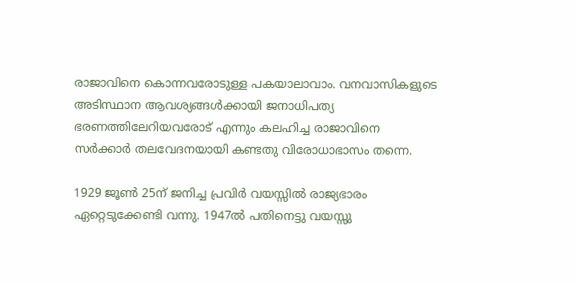രാജാവിനെ കൊന്നവരോടുള്ള പകയാലാവാം. വനവാസികളുടെ അടിസ്ഥാന ആവശ്യങ്ങള്‍ക്കായി ജനാധിപത്യ ഭരണത്തിലേറിയവരോട്‌ എന്നും കലഹിച്ച രാജാവിനെ സര്‍ക്കാര്‍ തലവേദനയായി കണ്ടതു വിരോധാഭാസം തന്നെ.

1929 ജൂണ്‍ 25ന്‌ ജനിച്ച പ്രവിര്‍ വയസ്സില്‍ രാജ്യഭാരം ഏറ്റെടുക്കേണ്ടി വന്നു. 1947ല്‍ പതിനെട്ടു വയസ്സു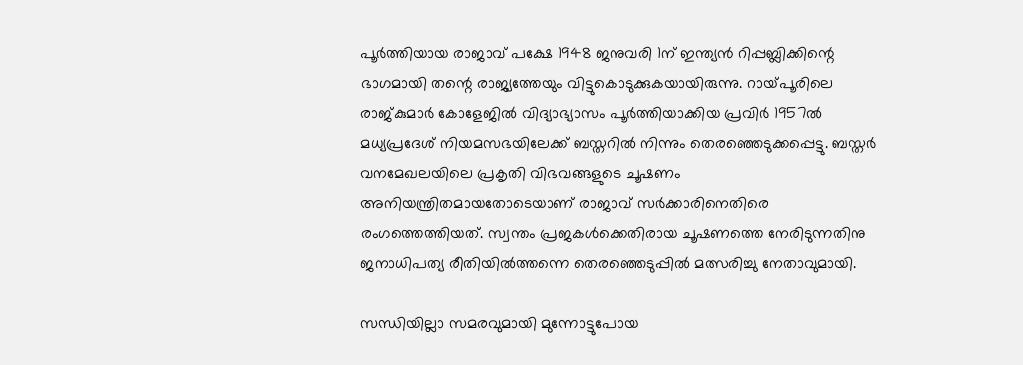പൂര്‍ത്തിയായ രാജാവ്‌ പക്ഷേ 1948 ജനുവരി 1ന്‌ ഇന്ത്യന്‍ റിപ്പബ്ലിക്കിന്റെ ഭാഗമായി തന്റെ രാജ്യത്തേയും വിട്ടുകൊടുക്കുകയായിരുന്നു. റായ്‌പൂരിലെ രാജ്കുമാര്‍ കോളേജില്‍ വിദ്യാഭ്യാസം പൂര്‍ത്തിയാക്കിയ പ്രവിര്‍ 1957ല്‍ മധ്യപ്രദേശ്‌ നിയമസഭയിലേക്ക്‌ ബസ്തറില്‍ നിന്നും തെരഞ്ഞെടുക്കപ്പെട്ടു. ബസ്തര്‍ വനമേഖലയിലെ പ്രകൃതി വിഭവങ്ങളുടെ ചൂഷണം അനിയന്ത്രിതമായതോടെയാണ്‌ രാജാവ്‌ സര്‍ക്കാരിനെതിരെ രംഗത്തെത്തിയത്‌. സ്വന്തം പ്രജകള്‍ക്കെതിരായ ചൂഷണത്തെ നേരിടുന്നതിനു ജനാധിപത്യ രീതിയില്‍ത്തന്നെ തെരഞ്ഞെടുപ്പില്‍ മത്സരിച്ചു നേതാവുമായി.

സന്ധിയില്ലാ സമരവുമായി മുന്നോട്ടുപോയ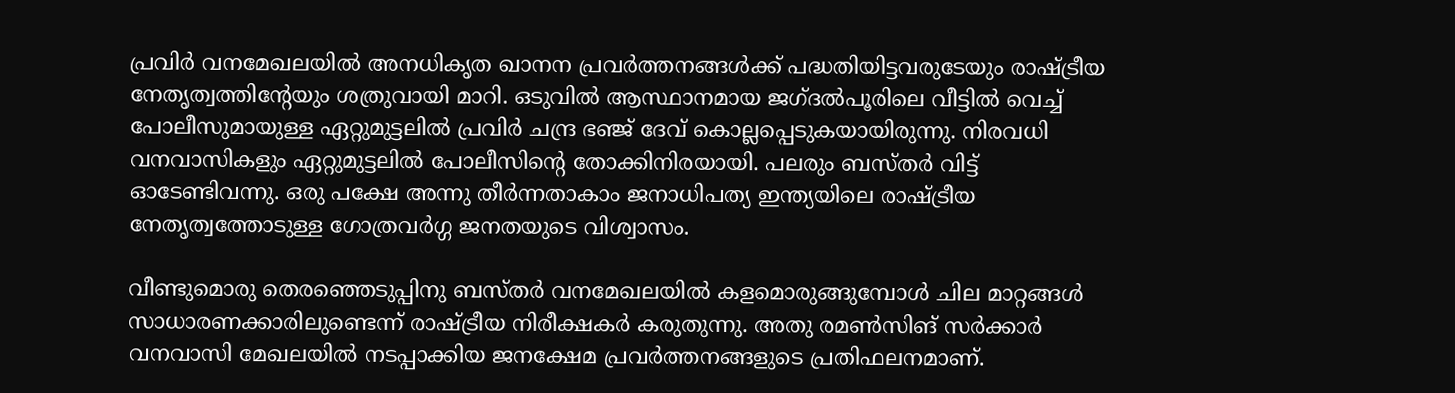പ്രവിര്‍ വനമേഖലയില്‍ അനധികൃത ഖാനന പ്രവര്‍ത്തനങ്ങള്‍ക്ക്‌ പദ്ധതിയിട്ടവരുടേയും രാഷ്‌ട്രീയ നേതൃത്വത്തിന്റേയും ശത്രുവായി മാറി. ഒടുവില്‍ ആസ്ഥാനമായ ജഗ്ദല്‍പൂരിലെ വീട്ടില്‍ വെച്ച്‌ പോലീസുമായുള്ള ഏറ്റുമുട്ടലില്‍ പ്രവിര്‍ ചന്ദ്ര ഭഞ്ജ്‌ ദേവ്‌ കൊല്ലപ്പെടുകയായിരുന്നു. നിരവധി വനവാസികളും ഏറ്റുമുട്ടലില്‍ പോലീസിന്റെ തോക്കിനിരയായി. പലരും ബസ്തര്‍ വിട്ട്‌ ഓടേണ്ടിവന്നു. ഒരു പക്ഷേ അന്നു തീര്‍ന്നതാകാം ജനാധിപത്യ ഇന്ത്യയിലെ രാഷ്‌ട്രീയ നേതൃത്വത്തോടുള്ള ഗോത്രവര്‍ഗ്ഗ ജനതയുടെ വിശ്വാസം.

വീണ്ടുമൊരു തെരഞ്ഞെടുപ്പിനു ബസ്തര്‍ വനമേഖലയില്‍ കളമൊരുങ്ങുമ്പോള്‍ ചില മാറ്റങ്ങള്‍ സാധാരണക്കാരിലുണ്ടെന്ന്‌ രാഷ്‌ട്രീയ നിരീക്ഷകര്‍ കരുതുന്നു. അതു രമണ്‍സിങ്‌ സര്‍ക്കാര്‍ വനവാസി മേഖലയില്‍ നടപ്പാക്കിയ ജനക്ഷേമ പ്രവര്‍ത്തനങ്ങളുടെ പ്രതിഫലനമാണ്‌.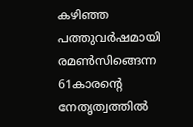കഴിഞ്ഞ പത്തുവര്‍ഷമായി രമണ്‍സിങ്ങെന്ന 61കാരന്റെ നേതൃത്വത്തില്‍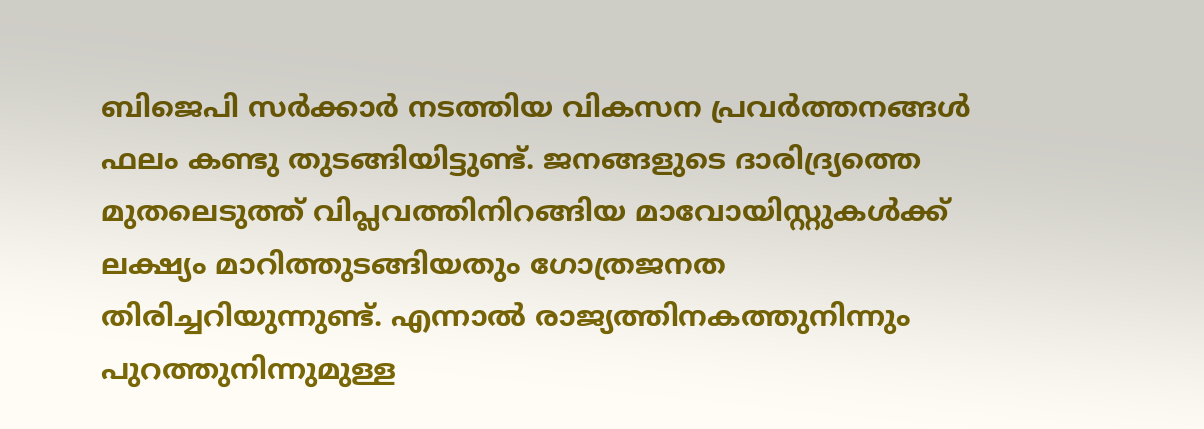ബിജെപി സര്‍ക്കാര്‍ നടത്തിയ വികസന പ്രവര്‍ത്തനങ്ങള്‍ ഫലം കണ്ടു തുടങ്ങിയിട്ടുണ്ട്‌. ജനങ്ങളുടെ ദാരിദ്ര്യത്തെ മുതലെടുത്ത്‌ വിപ്ലവത്തിനിറങ്ങിയ മാവോയിസ്റ്റുകള്‍ക്ക്‌ ലക്ഷ്യം മാറിത്തുടങ്ങിയതും ഗോത്രജനത തിരിച്ചറിയുന്നുണ്ട്‌. എന്നാല്‍ രാജ്യത്തിനകത്തുനിന്നും പുറത്തുനിന്നുമുള്ള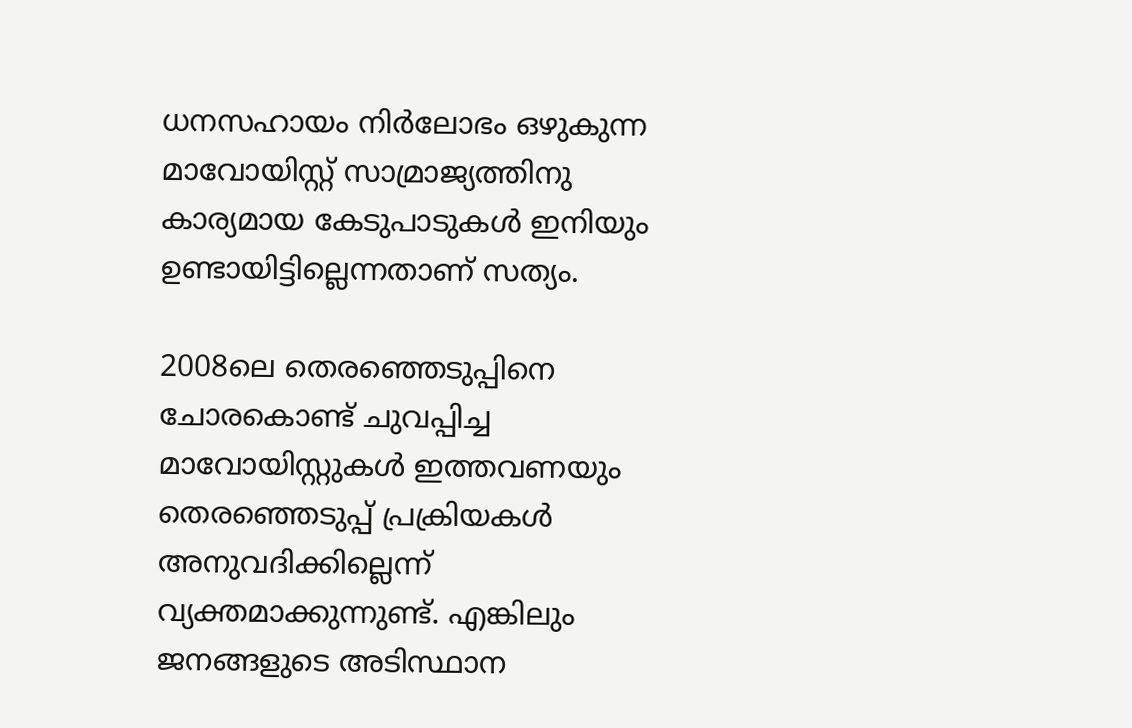ധനസഹായം നിര്‍ലോഭം ഒഴുകുന്ന മാവോയിസ്റ്റ്‌ സാമ്രാജ്യത്തിനു കാര്യമായ കേടുപാടുകള്‍ ഇനിയും ഉണ്ടായിട്ടില്ലെന്നതാണ്‌ സത്യം.

2008ലെ തെരഞ്ഞെടുപ്പിനെ ചോരകൊണ്ട്‌ ചുവപ്പിച്ച മാവോയിസ്റ്റുകള്‍ ഇത്തവണയും തെരഞ്ഞെടുപ്പ്‌ പ്രക്രിയകള്‍ അനുവദിക്കില്ലെന്ന്‌ വ്യക്തമാക്കുന്നുണ്ട്‌. എങ്കിലും ജനങ്ങളുടെ അടിസ്ഥാന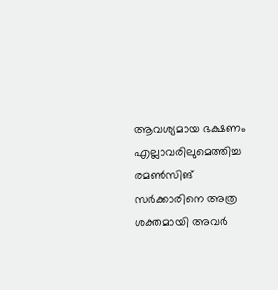ആവശ്യമായ ഭക്ഷണം എല്ലാവരിലുമെത്തിച്ച രമണ്‍സിങ്‌ സര്‍ക്കാരിനെ അത്ര ശക്തമായി അവര്‍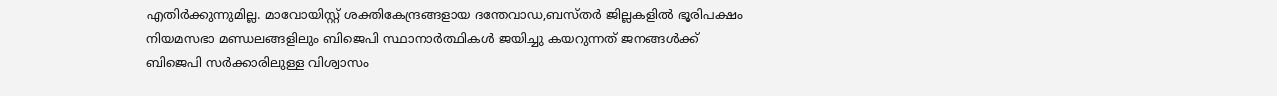എതിര്‍ക്കുന്നുമില്ല. മാവോയിസ്റ്റ്‌ ശക്തികേന്ദ്രങ്ങളായ ദന്തേവാഡ,ബസ്തര്‍ ജില്ലകളില്‍ ഭൂരിപക്ഷം നിയമസഭാ മണ്ഡലങ്ങളിലും ബിജെപി സ്ഥാനാര്‍ത്ഥികള്‍ ജയിച്ചു കയറുന്നത്‌ ജനങ്ങള്‍ക്ക്‌ ബിജെപി സര്‍ക്കാരിലുള്ള വിശ്വാസം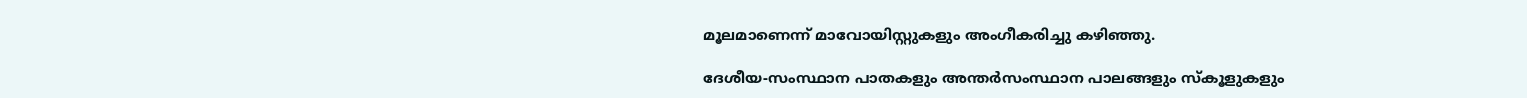മൂലമാണെന്ന്‌ മാവോയിസ്റ്റുകളും അംഗീകരിച്ചു കഴിഞ്ഞു.

ദേശീയ-സംസ്ഥാന പാതകളും അന്തര്‍സംസ്ഥാന പാലങ്ങളും സ്കൂളുകളും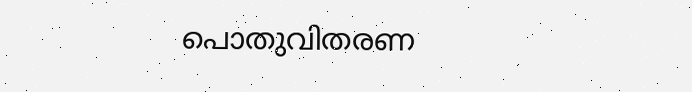പൊതുവിതരണ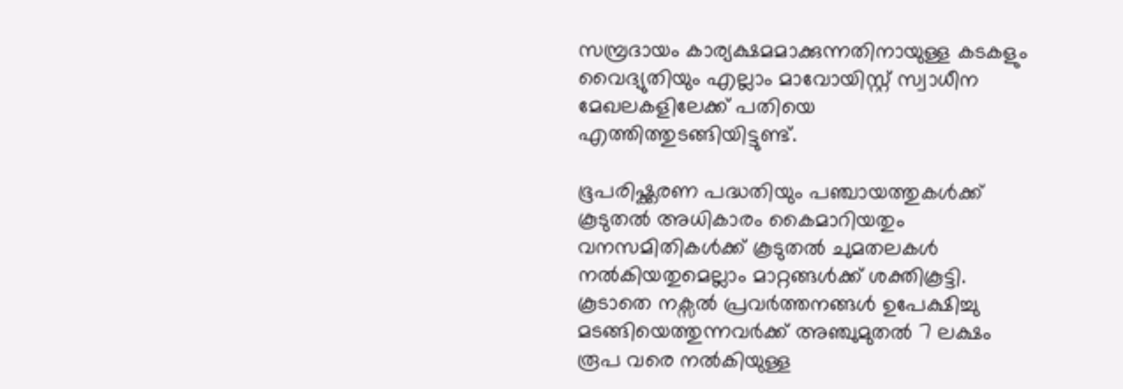സമ്പ്രദായം കാര്യക്ഷമമാക്കുന്നതിനായുള്ള കടകളും വൈദ്യുതിയും എല്ലാം മാവോയിസ്റ്റ്‌ സ്വാധീന മേഖലകളിലേക്ക്‌ പതിയെ എത്തിത്തുടങ്ങിയിട്ടുണ്ട്‌.

ഭൂപരിഷ്ക്കരണ പദ്ധതിയും പഞ്ചായത്തുകള്‍ക്ക്‌ കൂടുതല്‍ അധികാരം കൈമാറിയതും വനസമിതികള്‍ക്ക്‌ കൂടുതല്‍ ചുമതലകള്‍ നല്‍കിയതുമെല്ലാം മാറ്റങ്ങള്‍ക്ക്‌ ശക്തികൂട്ടി. കൂടാതെ നക്സല്‍ പ്രവര്‍ത്തനങ്ങള്‍ ഉപേക്ഷിച്ചു മടങ്ങിയെത്തുന്നവര്‍ക്ക്‌ അഞ്ചുമുതല്‍ 7 ലക്ഷം രൂപ വരെ നല്‍കിയുള്ള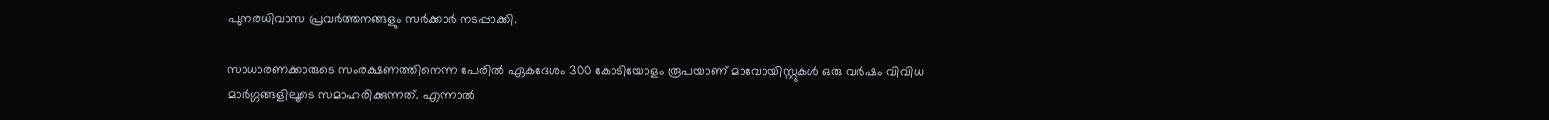പുനരധിവാസ പ്രവര്‍ത്തനങ്ങളും സര്‍ക്കാര്‍ നടപ്പാക്കി.

സാധാരണക്കാരുടെ സംരക്ഷണത്തിനെന്ന പേരില്‍ ഏകദേശം 300 കോടിയോളം രൂപയാണ്‌ മാവോയിസ്റ്റുകള്‍ ഒരു വര്‍ഷം വിവിധ മാര്‍ഗ്ഗങ്ങളിലൂടെ സമാഹരിക്കുന്നത്‌. എന്നാല്‍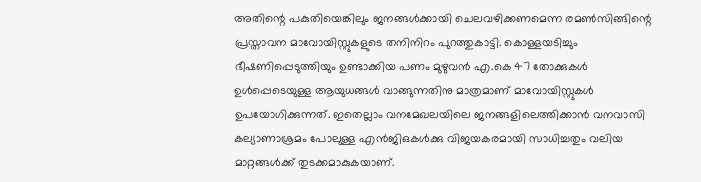അതിന്റെ പകുതിയെങ്കിലും ജനങ്ങള്‍ക്കായി ചെലവഴിക്കണമെന്ന രമണ്‍സിങ്ങിന്റെ പ്രസ്താവന മാവോയിസ്റ്റുകളുടെ തനിനിറം പുറത്തുകാട്ടി. കൊള്ളയടിച്ചും ഭീഷണിപ്പെടുത്തിയും ഉണ്ടാക്കിയ പണം മുഴുവന്‍ എ.കെ 47 തോക്കുകള്‍ ഉള്‍പ്പെടെയുള്ള ആയുധങ്ങള്‍ വാങ്ങുന്നതിനു മാത്രമാണ്‌ മാവോയിസ്റ്റുകള്‍ ഉപയോഗിക്കുന്നത്‌. ഇതെല്ലാം വനമേഖലയിലെ ജനങ്ങളിലെത്തിക്കാന്‍ വനവാസി കല്യാണാശ്രമം പോലുള്ള എന്‍ജിഒകള്‍ക്കു വിജയകരമായി സാധിച്ചതും വലിയ മാറ്റങ്ങള്‍ക്ക്‌ തുടക്കമാകുകയാണ്‌.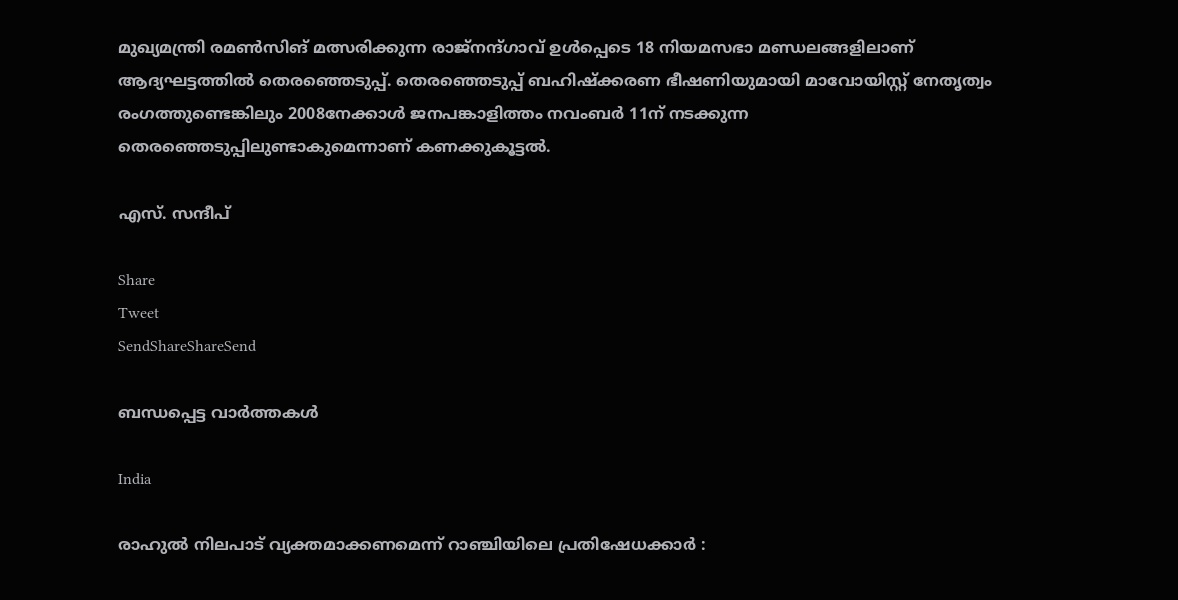മുഖ്യമന്ത്രി രമണ്‍സിങ്‌ മത്സരിക്കുന്ന രാജ്നന്ദ്ഗാവ്‌ ഉള്‍പ്പെടെ 18 നിയമസഭാ മണ്ഡലങ്ങളിലാണ്‌ ആദ്യഘട്ടത്തില്‍ തെരഞ്ഞെടുപ്പ്‌. തെരഞ്ഞെടുപ്പ്‌ ബഹിഷ്ക്കരണ ഭീഷണിയുമായി മാവോയിസ്റ്റ്‌ നേതൃത്വം രംഗത്തുണ്ടെങ്കിലും 2008നേക്കാള്‍ ജനപങ്കാളിത്തം നവംബര്‍ 11ന്‌ നടക്കുന്ന തെരഞ്ഞെടുപ്പിലുണ്ടാകുമെന്നാണ്‌ കണക്കുകൂട്ടല്‍.

എസ്‌. സന്ദീപ്‌

Share
Tweet
SendShareShareSend

ബന്ധപ്പെട്ട വാര്‍ത്തകള്‍

India

രാഹുൽ നിലപാട് വ്യക്തമാക്കണമെന്ന് റാഞ്ചിയിലെ പ്രതിഷേധക്കാർ :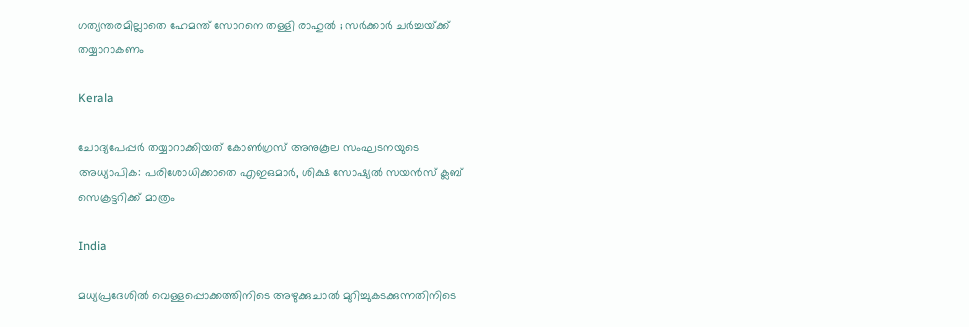ഗത്യന്തരമില്ലാതെ ഹേമന്ത് സോറനെ തള്ളി രാഹുൽ ; സർക്കാർ ചർച്ചയ്‌ക്ക് തയ്യാറാകണം

Kerala

ചോദ്യപേപ്പര്‍ തയ്യാറാക്കിയത് കോണ്‍ഗ്രസ് അനുകൂല സംഘടനയുടെ അധ്യാപിക: പരിശോധിക്കാതെ എഇഒമാര്‍, ശിക്ഷ സോഷ്യല്‍ സയന്‍സ് ക്ലബ് സെക്രട്ടറിക്ക് മാത്രം

India

മധ്യപ്രദേശിൽ വെള്ളപ്പൊക്കത്തിനിടെ അഴുക്കുചാല്‍ മുറിച്ചുകടക്കുന്നതിനിടെ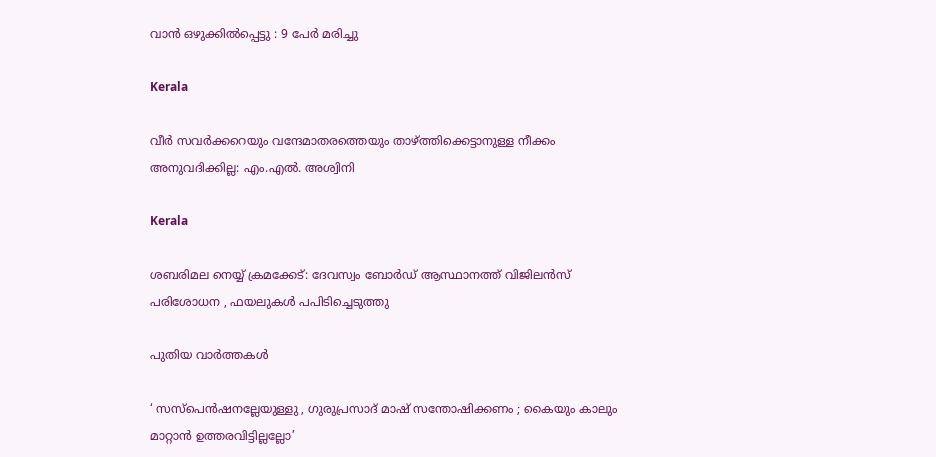വാൻ ഒഴുക്കിൽപ്പെട്ടു : 9 പേർ മരിച്ചു

Kerala

വീര്‍ സവര്‍ക്കറെയും വന്ദേമാതരത്തെയും താഴ്‌ത്തിക്കെട്ടാനുള്ള നീക്കം അനുവദിക്കില്ല: എം.എല്‍. അശ്വിനി

Kerala

ശബരിമല നെയ്യ് ക്രമക്കേട്: ദേവസ്വം ബോര്‍ഡ് ആസ്ഥാനത്ത് വിജിലന്‍സ് പരിശോധന , ഫയലുകള്‍ പപിടിച്ചെടുത്തു

പുതിയ വാര്‍ത്തകള്‍

‘ സസ്‌പെൻഷനല്ലേയുള്ളു , ഗുരുപ്രസാദ് മാഷ് സന്തോഷിക്കണം ; കൈയും കാലും മാറ്റാൻ ഉത്തരവിട്ടില്ലല്ലോ’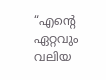“എന്റെ ഏറ്റവും വലിയ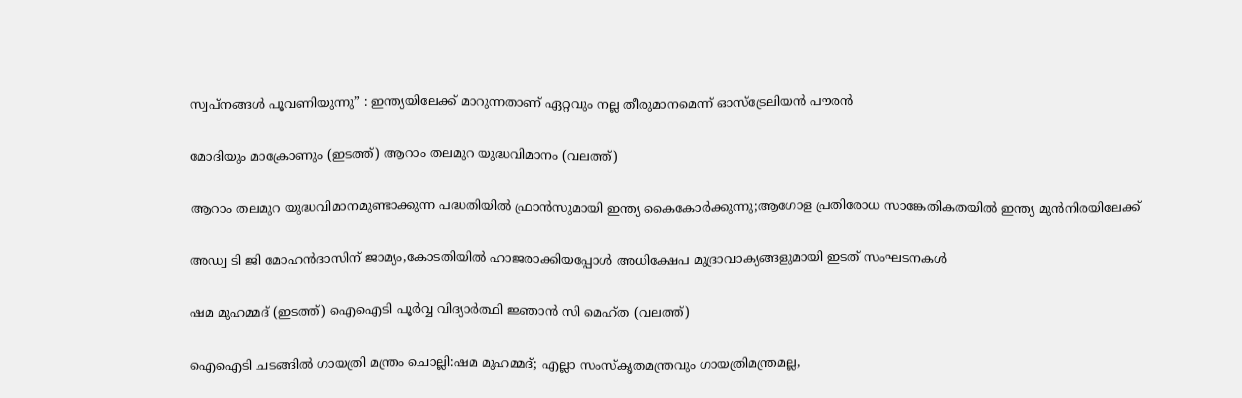സ്വപ്നങ്ങൾ പൂവണിയുന്നു” : ഇന്ത്യയിലേക്ക് മാറുന്നതാണ് ഏറ്റവും നല്ല തീരുമാനമെന്ന് ഓസ്‌ട്രേലിയൻ പൗരൻ

മോദിയും മാക്രോണും (ഇടത്ത്) ആറാം തലമുറ യുദ്ധവിമാനം (വലത്ത്)

ആറാം തലമുറ യുദ്ധവിമാനമുണ്ടാക്കുന്ന പദ്ധതിയില്‍ ഫ്രാന്‍സുമായി ഇന്ത്യ കൈകോര്‍ക്കുന്നു;ആഗോള പ്രതിരോധ സാങ്കേതികതയില്‍ ഇന്ത്യ മുൻനിരയിലേക്ക്

അഡ്വ ടി ജി മോഹന്‍ദാസിന് ജാമ്യം,കോടതിയില്‍ ഹാജരാക്കിയപ്പോള്‍ അധിക്ഷേപ മുദ്രാവാക്യങ്ങളുമായി ഇടത് സംഘടനകള്‍

ഷമ മുഹമ്മദ് (ഇടത്ത്) ഐഐടി പൂര്‍വ്വ വിദ്യാര്‍ത്ഥി ജ്ഞാന്‍ സി മെഹ്ത (വലത്ത്)

ഐഐടി ചടങ്ങില്‍ ഗായത്രി മന്ത്രം ചൊല്ലി:ഷമ മുഹമ്മദ്; എല്ലാ സംസ്കൃതമന്ത്രവും ഗായത്രിമന്ത്രമല്ല,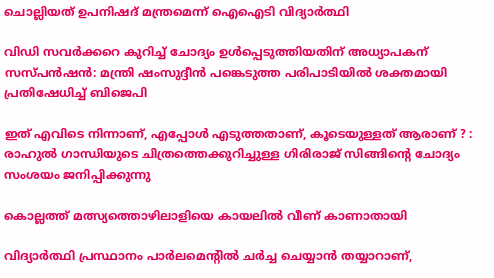ചൊല്ലിയത് ഉപനിഷദ് മന്ത്രമെന്ന് ഐഐടി വിദ്യാര്‍ത്ഥി

വിഡി സവര്‍ക്കറെ കുറിച്ച് ചോദ്യം ഉള്‍പ്പെടുത്തിയതിന് അധ്യാപകന് സസ്പന്‍ഷന്‍: മന്ത്രി ഷംസുദ്ദീന്‍ പങ്കെടുത്ത പരിപാടിയില്‍ ശക്തമായി പ്രതിഷേധിച്ച് ബിജെപി

ഇത് എവിടെ നിന്നാണ്, എപ്പോൾ എടുത്തതാണ്, കൂടെയുള്ളത് ആരാണ് ? : രാഹുൽ ഗാന്ധിയുടെ ചിത്രത്തെക്കുറിച്ചുള്ള ഗിരിരാജ് സിങ്ങിന്റെ ചോദ്യം സംശയം ജനിപ്പിക്കുന്നു

കൊല്ലത്ത് മത്സ്യത്തൊഴിലാളിയെ കായലില്‍ വീണ് കാണാതായി

വിദ്യാർത്ഥി പ്രസ്ഥാനം പാർലമെന്റിൽ ചർച്ച ചെയ്യാൻ തയ്യാറാണ്,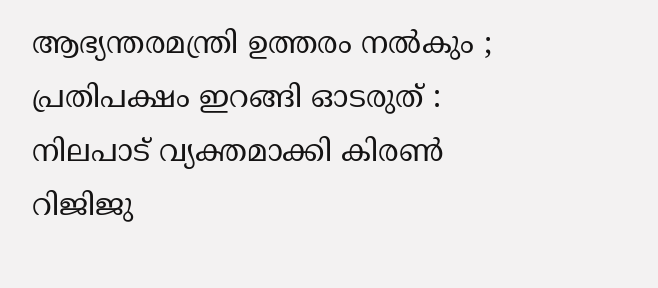ആഭ്യന്തരമന്ത്രി ഉത്തരം നൽകും ; പ്രതിപക്ഷം ഇറങ്ങി ഓടരുത് : നിലപാട് വ്യക്തമാക്കി കിരൺ റിജിജു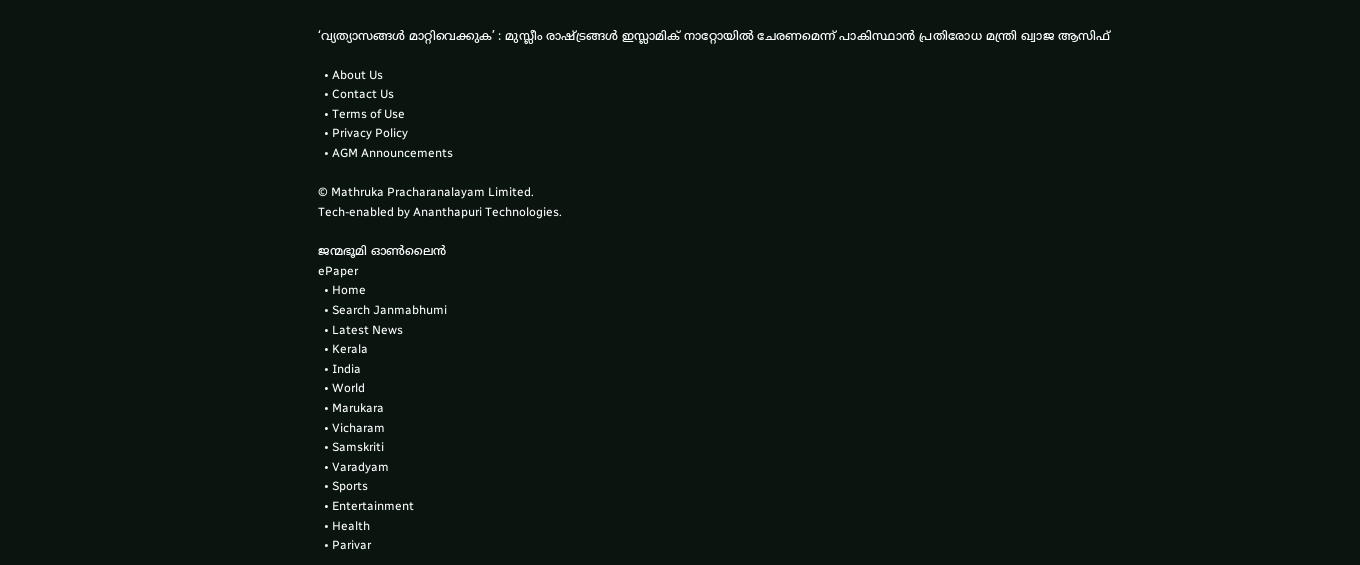‘വ്യത്യാസങ്ങൾ മാറ്റിവെക്കുക’ : മുസ്ലീം രാഷ്‌ട്രങ്ങൾ ഇസ്ലാമിക് നാറ്റോയിൽ ചേരണമെന്ന് പാകിസ്ഥാൻ പ്രതിരോധ മന്ത്രി ഖ്വാജ ആസിഫ്

  • About Us
  • Contact Us
  • Terms of Use
  • Privacy Policy
  • AGM Announcements

© Mathruka Pracharanalayam Limited.
Tech-enabled by Ananthapuri Technologies.

ജന്മഭൂമി ഓണ്‍ലൈന്‍
ePaper
  • Home
  • Search Janmabhumi
  • Latest News
  • Kerala
  • India
  • World
  • Marukara
  • Vicharam
  • Samskriti
  • Varadyam
  • Sports
  • Entertainment
  • Health
  • Parivar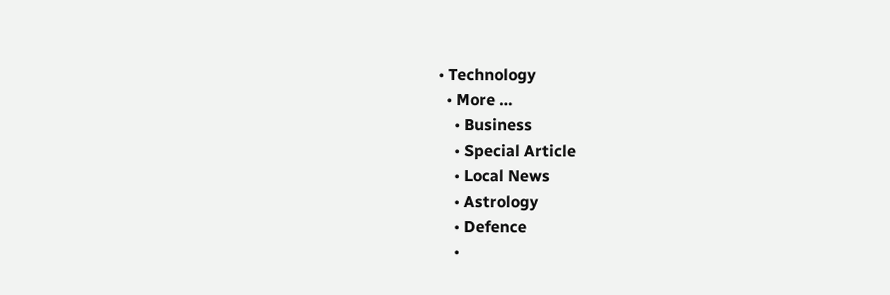• Technology
  • More …
    • Business
    • Special Article
    • Local News
    • Astrology
    • Defence
    •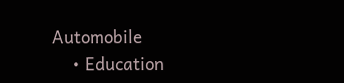Automobile
    • Education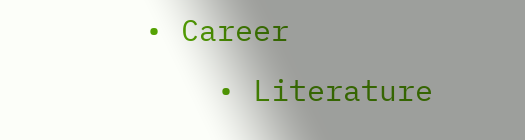• Career
    • Literature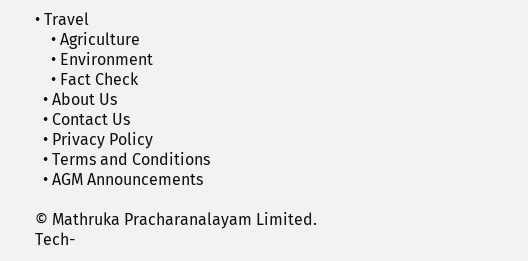• Travel
    • Agriculture
    • Environment
    • Fact Check
  • About Us
  • Contact Us
  • Privacy Policy
  • Terms and Conditions
  • AGM Announcements

© Mathruka Pracharanalayam Limited.
Tech-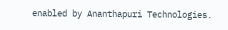enabled by Ananthapuri Technologies.